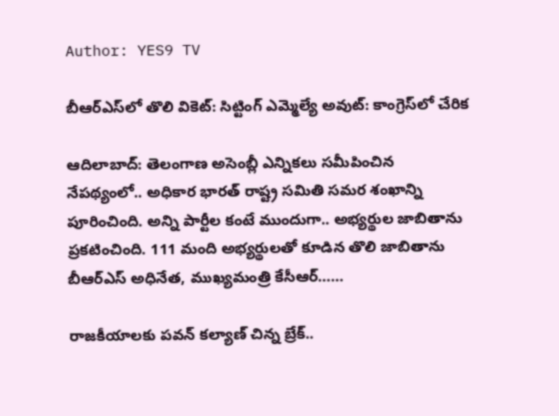Author: YES9 TV

బీఆర్ఎస్‌లో తొలి వికెట్: సిట్టింగ్ ఎమ్మెల్యే అవుట్: కాంగ్రెస్‌లో చేరిక

ఆదిలాబాద్: తెలంగాణ అసెంబ్లీ ఎన్నికలు సమీపించిన నేపథ్యంలో.. అధికార భారత్ రాష్ట్ర సమితి సమర శంఖాన్ని పూరించింది. అన్ని పార్టీల కంటే ముందుగా.. అభ్యర్థుల జాబితాను ప్రకటించింది. 111 మంది అభ్యర్థులతో కూడిన తొలి జాబితాను బీఆర్ఎస్ అధినేత, ముఖ్యమంత్రి కేసీఆర్……

రాజకీయాలకు పవన్ కల్యాణ్ చిన్న బ్రేక్..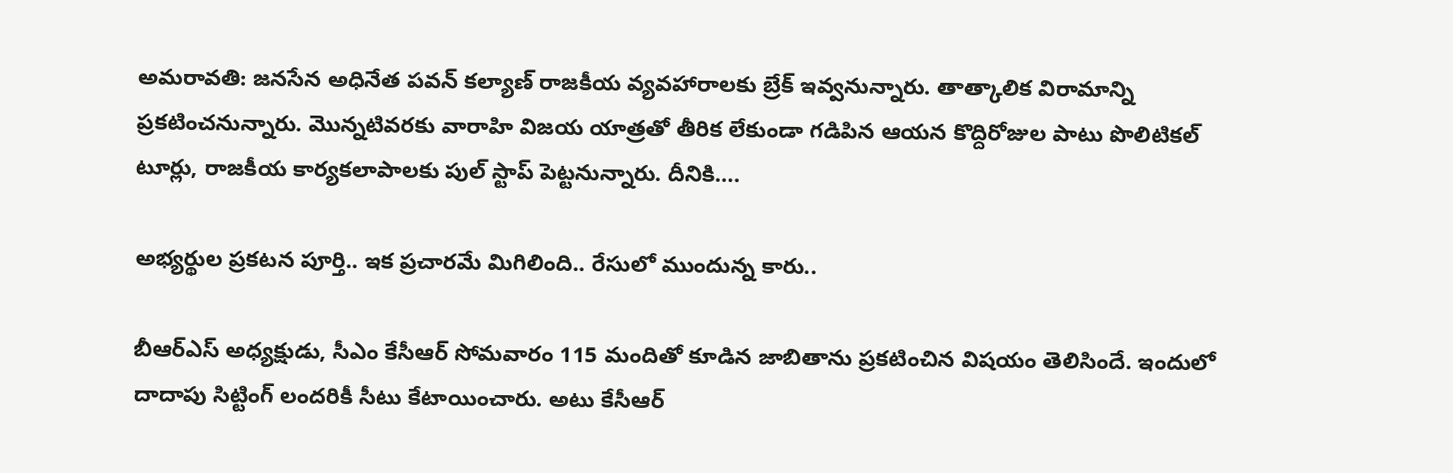అమరావతి: జనసేన అధినేత పవన్ కల్యాణ్ రాజకీయ వ్యవహారాలకు బ్రేక్ ఇవ్వనున్నారు. తాత్కాలిక విరామాన్ని ప్రకటించనున్నారు. మొన్నటివరకు వారాహి విజయ యాత్రతో తీరిక లేకుండా గడిపిన ఆయన కొద్దిరోజుల పాటు పొలిటికల్ టూర్లు, రాజకీయ కార్యకలాపాలకు పుల్ స్టాప్ పెట్టనున్నారు. దీనికి….

అభ్యర్థుల ప్రకటన పూర్తి.. ఇక ప్రచారమే మిగిలింది.. రేసులో ముందున్న కారు..

బీఆర్ఎస్ అధ్యక్షుడు, సీఎం కేసీఆర్ సోమవారం 115 మందితో కూడిన జాబితాను ప్రకటించిన విషయం తెలిసిందే. ఇందులో దాదాపు సిట్టింగ్ లందరికీ సీటు కేటాయించారు. అటు కేసీఆర్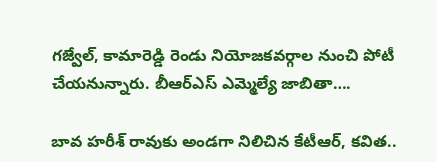గజ్వేల్, కామారెడ్డి రెండు నియోజకవర్గాల నుంచి పోటీ చేయనున్నారు. బీఆర్ఎస్ ఎమ్మెల్యే జాబితా….

బావ హరీశ్ రావుకు అండగా నిలిచిన కేటీఆర్, కవిత..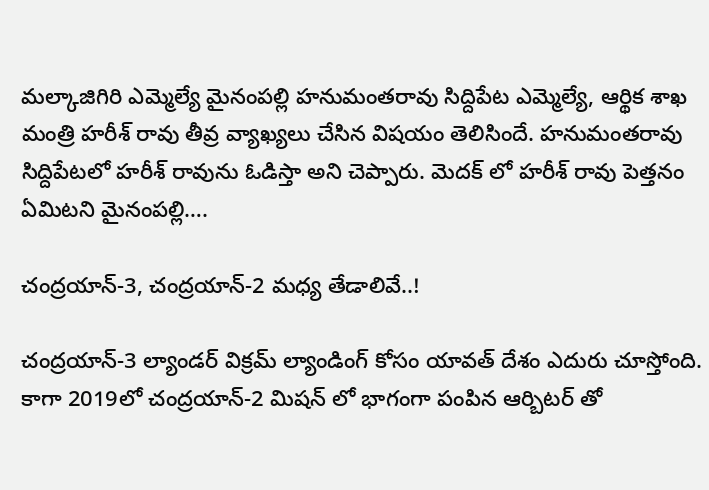మల్కాజిగిరి ఎమ్మెల్యే మైనంపల్లి హనుమంతరావు సిద్దిపేట ఎమ్మెల్యే, ఆర్థిక శాఖ మంత్రి హరీశ్ రావు తీవ్ర వ్యాఖ్యలు చేసిన విషయం తెలిసిందే. హనుమంతరావు సిద్దిపేటలో హరీశ్ రావును ఓడిస్తా అని చెప్పారు. మెదక్ లో హరీశ్ రావు పెత్తనం ఏమిటని మైనంపల్లి….

చంద్రయాన్-3, చంద్రయాన్-2 మధ్య తేడాలివే..!

చంద్రయాన్-3 ల్యాండర్ విక్రమ్ ల్యాండింగ్ కోసం యావత్ దేశం ఎదురు చూస్తోంది. కాగా 2019లో చంద్రయాన్-2 మిషన్ లో భాగంగా పంపిన ఆర్బిటర్ తో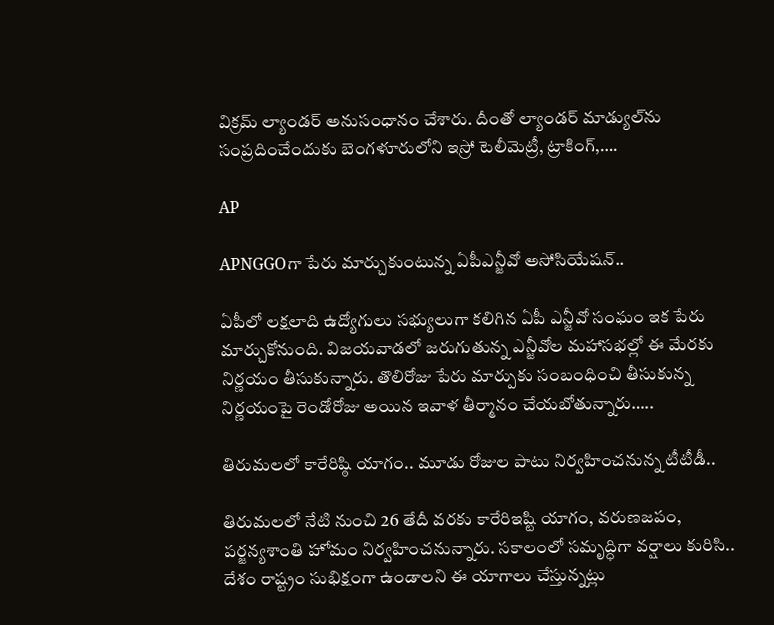విక్రమ్ ల్యాండర్ అనుసంధానం చేశారు. దీంతో ల్యాండర్‌ మాడ్యుల్‌ను సంప్రదించేందుకు బెంగళూరులోని ఇస్రో టెలీమెట్రీ, ట్రాకింగ్‌,….

AP

APNGGOగా పేరు మార్చుకుంటున్న ఏపీఎన్జీవో అసోసియేషన్..

ఏపీలో లక్షలాది ఉద్యోగులు సభ్యులుగా కలిగిన ఏపీ ఎన్జీవో సంఘం ఇక పేరు మార్చుకోనుంది. విజయవాడలో జరుగుతున్న ఎన్జీవోల మహాసభల్లో ఈ మేరకు నిర్ణయం తీసుకున్నారు. తొలిరోజు పేరు మార్పుకు సంబంధించి తీసుకున్న నిర్ణయంపై రెండోరోజు అయిన ఇవాళ తీర్మానం చేయబోతున్నారు…..

తిరుమలలో కారేరిష్ఠి యాగం.. మూడు రోజుల పాటు నిర్వహించనున్న టీటీడీ..

తిరుమలలో నేటి నుంచి 26 తేదీ వరకు కారేరిఇష్టి యాగం, వరుణజపం, పర్జన్యశాంతి హోమం నిర్వహించనున్నారు. సకాలంలో సమృద్ధిగా వర్షాలు కురిసి.. దేశం రాష్ట్రం సుభిక్షంగా ఉండాలని ఈ యాగాలు చేస్తున్నట్లు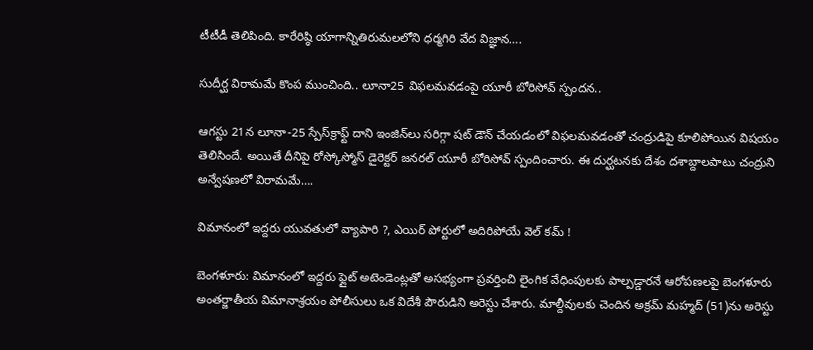టీటీడీ తెలిపింది. కారేరిష్ఠి యాగాన్నితిరుమలలోని ధర్మగిరి వేద విజ్ఞాన….

సుదీర్ఘ విరామమే కొంప ముంచింది.. లూనా25 విఫలమవడంపై యూరీ బోరిసోవ్ స్పందన..

ఆగస్టు 21న లూనా-25 స్పేస్‌క్రాఫ్ట్ దాని ఇంజిన్‌లు సరిగ్గా షట్ డౌన్ చేయడంలో విఫలమవడంతో చంద్రుడిపై కూలిపోయిన విషయం తెలిసిందే. అయితే దీనిపై రోస్కోస్మోస్ డైరెక్టర్ జనరల్ యూరీ బోరిసోవ్ స్పందించారు. ఈ దుర్ఘటనకు దేశం దశాబ్దాలపాటు చంద్రుని అన్వేషణలో విరామమే….

విమానంలో ఇద్దరు యువతులో వ్యాపారి ?, ఎయిర్ పోర్టులో అదిరిపోయే వెల్ కమ్ !

బెంగళూరు: విమానంలో ఇద్దరు ఫ్లైట్ అటెండెంట్లతో అసభ్యంగా ప్రవర్తించి లైంగిక వేధింపులకు పాల్పడ్డారనే ఆరోపణలపై బెంగళూరు అంతర్జాతీయ విమానాశ్రయం పోలీసులు ఒక విదేశీ పౌరుడిని అరెస్టు చేశారు. మాల్దీవులకు చెందిన అక్రమ్ మహ్మద్ (51)ను అరెస్టు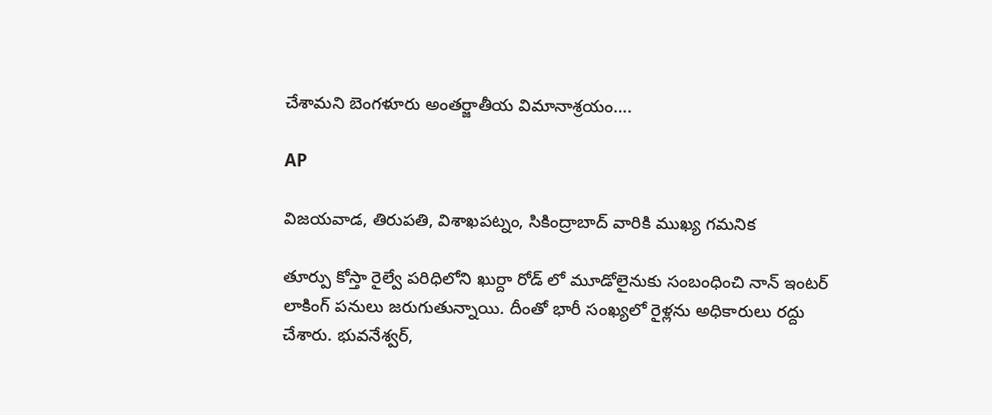చేశామని బెంగళూరు అంతర్జాతీయ విమానాశ్రయం….

AP

విజయవాడ, తిరుపతి, విశాఖపట్నం, సికింద్రాబాద్ వారికి ముఖ్య గమనిక

తూర్పు కోస్తా రైల్వే పరిధిలోని ఖుర్దా రోడ్ లో మూడోలైనుకు సంబంధించి నాన్ ఇంటర్ లాకింగ్ పనులు జరుగుతున్నాయి. దీంతో భారీ సంఖ్యలో రైళ్లను అధికారులు రద్దు చేశారు. భువనేశ్వర్,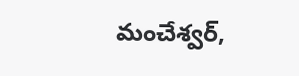మంచేశ్వర్,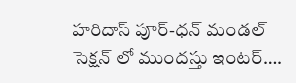హరిదాస్ పూర్-ధన్ మండల్ సెక్షన్ లో ముందస్తు ఇంటర్….